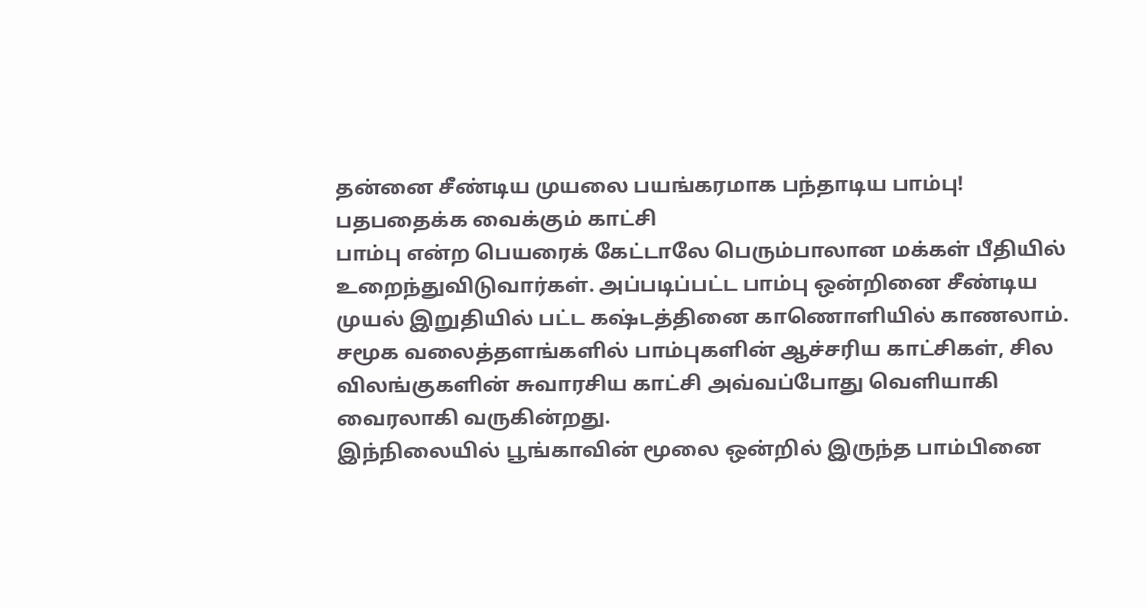தன்னை சீண்டிய முயலை பயங்கரமாக பந்தாடிய பாம்பு! பதபதைக்க வைக்கும் காட்சி
பாம்பு என்ற பெயரைக் கேட்டாலே பெரும்பாலான மக்கள் பீதியில் உறைந்துவிடுவார்கள். அப்படிப்பட்ட பாம்பு ஒன்றினை சீண்டிய முயல் இறுதியில் பட்ட கஷ்டத்தினை காணொளியில் காணலாம்.
சமூக வலைத்தளங்களில் பாம்புகளின் ஆச்சரிய காட்சிகள், சில விலங்குகளின் சுவாரசிய காட்சி அவ்வப்போது வெளியாகி வைரலாகி வருகின்றது.
இந்நிலையில் பூங்காவின் மூலை ஒன்றில் இருந்த பாம்பினை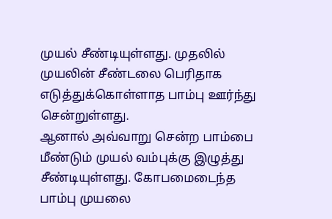முயல் சீண்டியுள்ளது. முதலில் முயலின் சீண்டலை பெரிதாக எடுத்துக்கொள்ளாத பாம்பு ஊர்ந்து சென்றுள்ளது.
ஆனால் அவ்வாறு சென்ற பாம்பை மீண்டும் முயல் வம்புக்கு இழுத்து சீண்டியுள்ளது. கோபமைடைந்த பாம்பு முயலை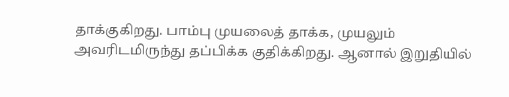தாக்குகிறது. பாம்பு முயலைத் தாக்க, முயலும் அவரிடமிருந்து தப்பிக்க குதிக்கிறது. ஆனால் இறுதியில்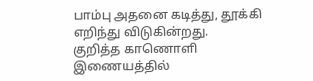பாம்பு அதனை கடித்து, தூக்கி எறிந்து விடுகின்றது.
குறித்த காணொளி இணையத்தில்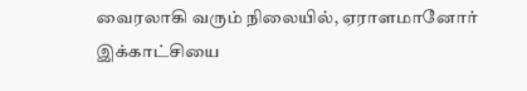வைரலாகி வரும் நிலையில், ஏராளமானோர் இக்காட்சியை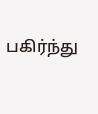பகிர்ந்து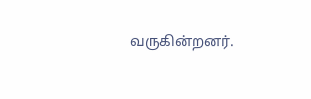வருகின்றனர்.